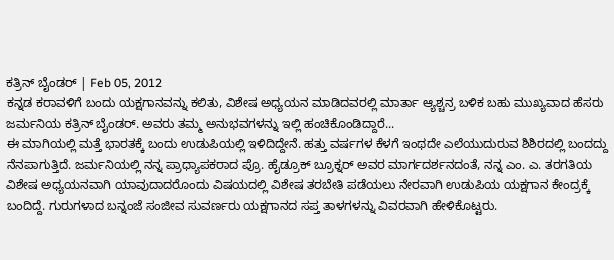ಕತ್ರಿನ್ ಬೈಂಡರ್ | Feb 05, 2012
ಕನ್ನಡ ಕರಾವಳಿಗೆ ಬಂದು ಯಕ್ಷಗಾನವನ್ನು ಕಲಿತು, ವಿಶೇಷ ಅಧ್ಯಯನ ಮಾಡಿದವರಲ್ಲಿ ಮಾರ್ತಾ ಆ್ಯಶ್ಚನ್ರ ಬಳಿಕ ಬಹು ಮುಖ್ಯವಾದ ಹೆಸರು ಜರ್ಮನಿಯ ಕತ್ರಿನ್ ಬೈಂಡರ್. ಅವರು ತಮ್ಮ ಅನುಭವಗಳನ್ನು ಇಲ್ಲಿ ಹಂಚಿಕೊಂಡಿದ್ದಾರೆ...
ಈ ಮಾಗಿಯಲ್ಲಿ ಮತ್ತೆ ಭಾರತಕ್ಕೆ ಬಂದು ಉಡುಪಿಯಲ್ಲಿ ಇಳಿದಿದ್ದೇನೆ. ಹತ್ತು ವರ್ಷಗಳ ಕೆಳಗೆ ಇಂಥದೇ ಎಲೆಯುದುರುವ ಶಿಶಿರದಲ್ಲಿ ಬಂದದ್ದು ನೆನಪಾಗುತ್ತಿದೆ. ಜರ್ಮನಿಯಲ್ಲಿ ನನ್ನ ಪ್ರಾಧ್ಯಾಪಕರಾದ ಪ್ರೊ. ಹೈಡ್ರೂಕ್ ಬ್ರೂಕ್ನರ್ ಅವರ ಮಾರ್ಗದರ್ಶನದಂತೆ, ನನ್ನ ಎಂ. ಎ. ತರಗತಿಯ ವಿಶೇಷ ಅಧ್ಯಯನವಾಗಿ ಯಾವುದಾದರೊಂದು ವಿಷಯದಲ್ಲಿ ವಿಶೇಷ ತರಬೇತಿ ಪಡೆಯಲು ನೇರವಾಗಿ ಉಡುಪಿಯ ಯಕ್ಷಗಾನ ಕೇಂದ್ರಕ್ಕೆ ಬಂದಿದ್ದೆ. ಗುರುಗಳಾದ ಬನ್ನಂಜೆ ಸಂಜೀವ ಸುವರ್ಣರು ಯಕ್ಷಗಾನದ ಸಪ್ತ ತಾಳಗಳನ್ನು ವಿವರವಾಗಿ ಹೇಳಿಕೊಟ್ಟರು.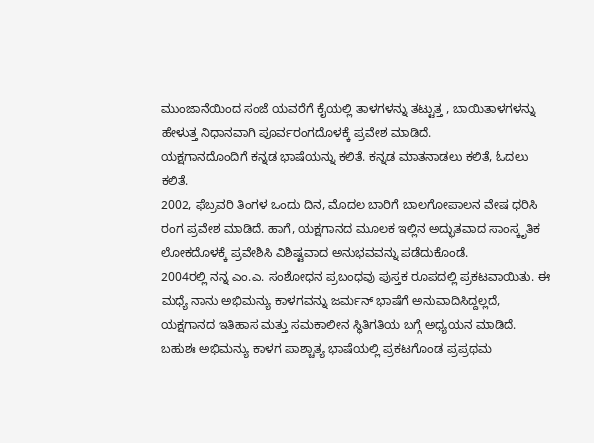ಮುಂಜಾನೆಯಿಂದ ಸಂಜೆ ಯವರೆಗೆ ಕೈಯಲ್ಲಿ ತಾಳಗಳನ್ನು ತಟ್ಟುತ್ತ , ಬಾಯಿತಾಳಗಳನ್ನು ಹೇಳುತ್ತ ನಿಧಾನವಾಗಿ ಪೂರ್ವರಂಗದೊಳಕ್ಕೆ ಪ್ರವೇಶ ಮಾಡಿದೆ.
ಯಕ್ಷಗಾನದೊಂದಿಗೆ ಕನ್ನಡ ಭಾಷೆಯನ್ನು ಕಲಿತೆ. ಕನ್ನಡ ಮಾತನಾಡಲು ಕಲಿತೆ, ಓದಲು ಕಲಿತೆ.
2002, ಫೆಬ್ರವರಿ ತಿಂಗಳ ಒಂದು ದಿನ, ಮೊದಲ ಬಾರಿಗೆ ಬಾಲಗೋಪಾಲನ ವೇಷ ಧರಿಸಿ ರಂಗ ಪ್ರವೇಶ ಮಾಡಿದೆ. ಹಾಗೆ, ಯಕ್ಷಗಾನದ ಮೂಲಕ ಇಲ್ಲಿನ ಅದ್ಭುತವಾದ ಸಾಂಸ್ಕೃತಿಕ ಲೋಕದೊಳಕ್ಕೆ ಪ್ರವೇಶಿಸಿ ವಿಶಿಷ್ಟವಾದ ಅನುಭವವನ್ನು ಪಡೆದುಕೊಂಡೆ.
2004ರಲ್ಲಿ ನನ್ನ ಎಂ.ಎ. ಸಂಶೋಧನ ಪ್ರಬಂಧವು ಪುಸ್ತಕ ರೂಪದಲ್ಲಿ ಪ್ರಕಟವಾಯಿತು. ಈ ಮಧ್ಯೆ ನಾನು ಅಭಿಮನ್ಯು ಕಾಳಗವನ್ನು ಜರ್ಮನ್ ಭಾಷೆಗೆ ಅನುವಾದಿಸಿದ್ದಲ್ಲದೆ, ಯಕ್ಷಗಾನದ ಇತಿಹಾಸ ಮತ್ತು ಸಮಕಾಲೀನ ಸ್ಥಿತಿಗತಿಯ ಬಗ್ಗೆ ಅಧ್ಯಯನ ಮಾಡಿದೆ. ಬಹುಶಃ ಅಭಿಮನ್ಯು ಕಾಳಗ ಪಾಶ್ಚಾತ್ಯ ಭಾಷೆಯಲ್ಲಿ ಪ್ರಕಟಗೊಂಡ ಪ್ರಪ್ರಥಮ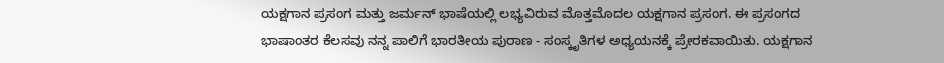ಯಕ್ಷಗಾನ ಪ್ರಸಂಗ ಮತ್ತು ಜರ್ಮನ್ ಭಾಷೆಯಲ್ಲಿ ಲಭ್ಯವಿರುವ ಮೊತ್ತಮೊದಲ ಯಕ್ಷಗಾನ ಪ್ರಸಂಗ. ಈ ಪ್ರಸಂಗದ ಭಾಷಾಂತರ ಕೆಲಸವು ನನ್ನ ಪಾಲಿಗೆ ಭಾರತೀಯ ಪುರಾಣ - ಸಂಸ್ಕೃತಿಗಳ ಅಧ್ಯಯನಕ್ಕೆ ಪ್ರೇರಕವಾಯಿತು. ಯಕ್ಷಗಾನ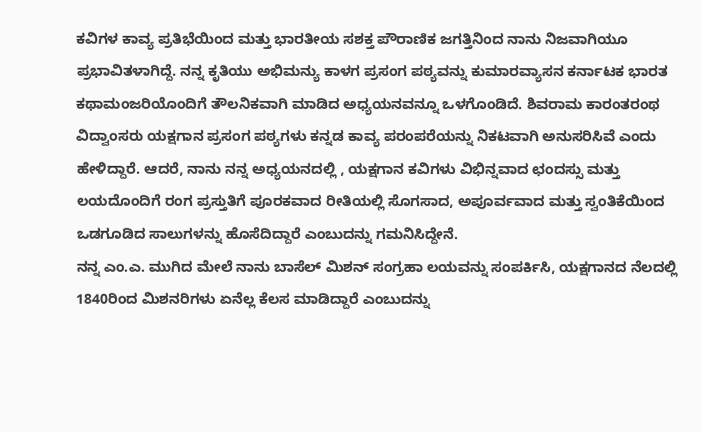ಕವಿಗಳ ಕಾವ್ಯ ಪ್ರತಿಭೆಯಿಂದ ಮತ್ತು ಭಾರತೀಯ ಸಶಕ್ತ ಪೌರಾಣಿಕ ಜಗತ್ತಿನಿಂದ ನಾನು ನಿಜವಾಗಿಯೂ ಪ್ರಭಾವಿತಳಾಗಿದ್ದೆ. ನನ್ನ ಕೃತಿಯು ಅಭಿಮನ್ಯು ಕಾಳಗ ಪ್ರಸಂಗ ಪಠ್ಯವನ್ನು ಕುಮಾರವ್ಯಾಸನ ಕರ್ನಾಟಕ ಭಾರತ ಕಥಾಮಂಜರಿಯೊಂದಿಗೆ ತೌಲನಿಕವಾಗಿ ಮಾಡಿದ ಅಧ್ಯಯನವನ್ನೂ ಒಳಗೊಂಡಿದೆ. ಶಿವರಾಮ ಕಾರಂತರಂಥ ವಿದ್ವಾಂಸರು ಯಕ್ಷಗಾನ ಪ್ರಸಂಗ ಪಠ್ಯಗಳು ಕನ್ನಡ ಕಾವ್ಯ ಪರಂಪರೆಯನ್ನು ನಿಕಟವಾಗಿ ಅನುಸರಿಸಿವೆ ಎಂದು ಹೇಳಿದ್ದಾರೆ. ಆದರೆ, ನಾನು ನನ್ನ ಅಧ್ಯಯನದಲ್ಲಿ , ಯಕ್ಷಗಾನ ಕವಿಗಳು ವಿಭಿನ್ನವಾದ ಛಂದಸ್ಸು ಮತ್ತು ಲಯದೊಂದಿಗೆ ರಂಗ ಪ್ರಸ್ತುತಿಗೆ ಪೂರಕವಾದ ರೀತಿಯಲ್ಲಿ ಸೊಗಸಾದ, ಅಪೂರ್ವವಾದ ಮತ್ತು ಸ್ವಂತಿಕೆಯಿಂದ ಒಡಗೂಡಿದ ಸಾಲುಗಳನ್ನು ಹೊಸೆದಿದ್ದಾರೆ ಎಂಬುದನ್ನು ಗಮನಿಸಿದ್ದೇನೆ.
ನನ್ನ ಎಂ.ಎ. ಮುಗಿದ ಮೇಲೆ ನಾನು ಬಾಸೆಲ್ ಮಿಶನ್ ಸಂಗ್ರಹಾ ಲಯವನ್ನು ಸಂಪರ್ಕಿಸಿ, ಯಕ್ಷಗಾನದ ನೆಲದಲ್ಲಿ 1840ರಿಂದ ಮಿಶನರಿಗಳು ಏನೆಲ್ಲ ಕೆಲಸ ಮಾಡಿದ್ದಾರೆ ಎಂಬುದನ್ನು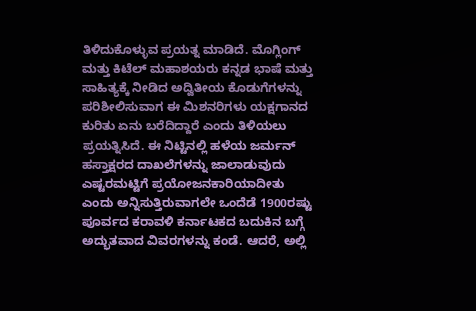ತಿಳಿದುಕೊಳ್ಳುವ ಪ್ರಯತ್ನ ಮಾಡಿದೆ. ಮೊಗ್ಲಿಂಗ್ ಮತ್ತು ಕಿಟೆಲ್ ಮಹಾಶಯರು ಕನ್ನಡ ಭಾಷೆ ಮತ್ತು ಸಾಹಿತ್ಯಕ್ಕೆ ನೀಡಿದ ಅದ್ವಿತೀಯ ಕೊಡುಗೆಗಳನ್ನು ಪರಿಶೀಲಿಸುವಾಗ ಈ ಮಿಶನರಿಗಳು ಯಕ್ಷಗಾನದ ಕುರಿತು ಏನು ಬರೆದಿದ್ದಾರೆ ಎಂದು ತಿಳಿಯಲು ಪ್ರಯತ್ನಿಸಿದೆ. ಈ ನಿಟ್ಟಿನಲ್ಲಿ ಹಳೆಯ ಜರ್ಮನ್ ಹಸ್ತಾಕ್ಷರದ ದಾಖಲೆಗಳನ್ನು ಜಾಲಾಡುವುದು ಎಷ್ಟರಮಟ್ಟಿಗೆ ಪ್ರಯೋಜನಕಾರಿಯಾದೀತು ಎಂದು ಅನ್ನಿಸುತ್ತಿರುವಾಗಲೇ ಒಂದೆಡೆ 1900ರಷ್ಟು ಪೂರ್ವದ ಕರಾವಳಿ ಕರ್ನಾಟಕದ ಬದುಕಿನ ಬಗ್ಗೆ ಅದ್ಭುತವಾದ ವಿವರಗಳನ್ನು ಕಂಡೆ. ಆದರೆ, ಅಲ್ಲಿ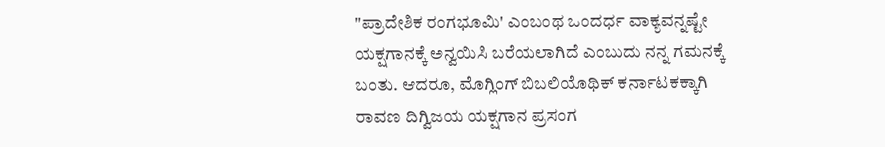"ಪ್ರಾದೇಶಿಕ ರಂಗಭೂಮಿ' ಎಂಬಂಥ ಒಂದರ್ಧ ವಾಕ್ಯವನ್ನಷ್ಟೇ ಯಕ್ಷಗಾನಕ್ಕೆ ಅನ್ವಯಿಸಿ ಬರೆಯಲಾಗಿದೆ ಎಂಬುದು ನನ್ನ ಗಮನಕ್ಕೆ ಬಂತು. ಆದರೂ, ಮೊಗ್ಲಿಂಗ್ ಬಿಬಲಿಯೊಥಿಕ್ ಕರ್ನಾಟಕಕ್ಕಾಗಿ ರಾವಣ ದಿಗ್ವಿಜಯ ಯಕ್ಷಗಾನ ಪ್ರಸಂಗ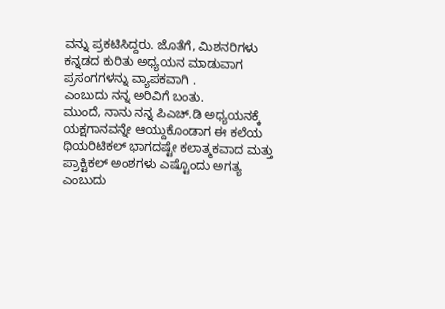ವನ್ನು ಪ್ರಕಟಿಸಿದ್ದರು. ಜೊತೆಗೆ, ಮಿಶನರಿಗಳು ಕನ್ನಡದ ಕುರಿತು ಅಧ್ಯಯನ ಮಾಡುವಾಗ ಪ್ರಸಂಗಗಳನ್ನು ವ್ಯಾಪಕವಾಗಿ .
ಎಂಬುದು ನನ್ನ ಅರಿವಿಗೆ ಬಂತು.
ಮುಂದೆ, ನಾನು ನನ್ನ ಪಿಎಚ್.ಡಿ ಅಧ್ಯಯನಕ್ಕೆ ಯಕ್ಷಗಾನವನ್ನೇ ಆಯ್ದುಕೊಂಡಾಗ ಈ ಕಲೆಯ ಥಿಯರಿಟಿಕಲ್ ಭಾಗದಷ್ಟೇ ಕಲಾತ್ಮಕವಾದ ಮತ್ತು ಪ್ರಾಕ್ಟಿಕಲ್ ಅಂಶಗಳು ಎಷ್ಟೊಂದು ಅಗತ್ಯ ಎಂಬುದು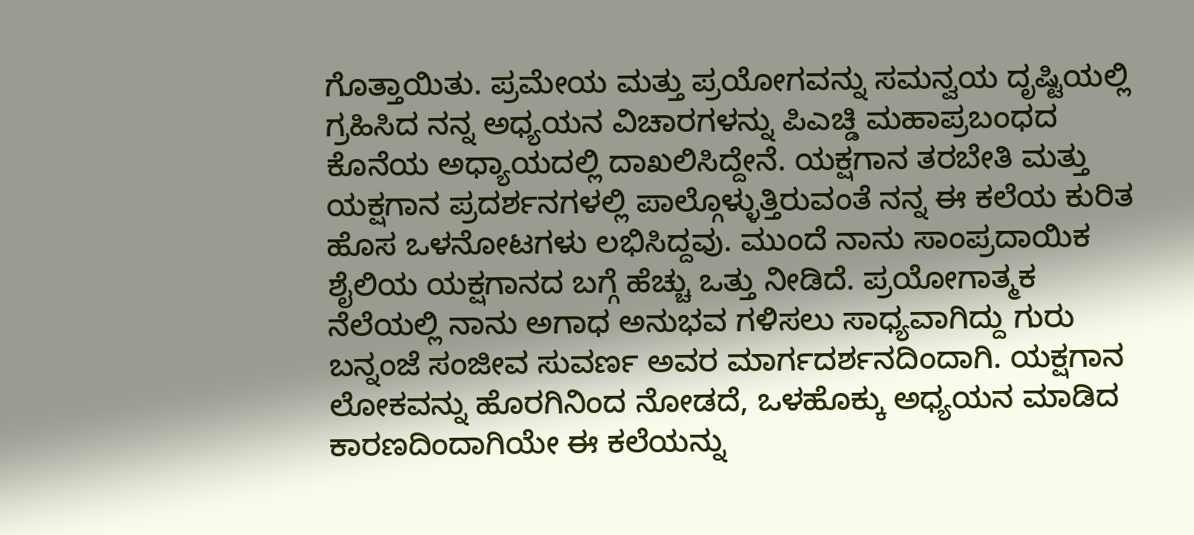ಗೊತ್ತಾಯಿತು. ಪ್ರಮೇಯ ಮತ್ತು ಪ್ರಯೋಗವನ್ನು ಸಮನ್ವಯ ದೃಷ್ಟಿಯಲ್ಲಿ ಗ್ರಹಿಸಿದ ನನ್ನ ಅಧ್ಯಯನ ವಿಚಾರಗಳನ್ನು ಪಿಎಚ್ಡಿ ಮಹಾಪ್ರಬಂಧದ ಕೊನೆಯ ಅಧ್ಯಾಯದಲ್ಲಿ ದಾಖಲಿಸಿದ್ದೇನೆ. ಯಕ್ಷಗಾನ ತರಬೇತಿ ಮತ್ತು ಯಕ್ಷಗಾನ ಪ್ರದರ್ಶನಗಳಲ್ಲಿ ಪಾಲ್ಗೊಳ್ಳುತ್ತಿರುವಂತೆ ನನ್ನ ಈ ಕಲೆಯ ಕುರಿತ ಹೊಸ ಒಳನೋಟಗಳು ಲಭಿಸಿದ್ದವು. ಮುಂದೆ ನಾನು ಸಾಂಪ್ರದಾಯಿಕ ಶೈಲಿಯ ಯಕ್ಷಗಾನದ ಬಗ್ಗೆ ಹೆಚ್ಚು ಒತ್ತು ನೀಡಿದೆ. ಪ್ರಯೋಗಾತ್ಮಕ ನೆಲೆಯಲ್ಲಿ ನಾನು ಅಗಾಧ ಅನುಭವ ಗಳಿಸಲು ಸಾಧ್ಯವಾಗಿದ್ದು ಗುರು ಬನ್ನಂಜೆ ಸಂಜೀವ ಸುವರ್ಣ ಅವರ ಮಾರ್ಗದರ್ಶನದಿಂದಾಗಿ. ಯಕ್ಷಗಾನ ಲೋಕವನ್ನು ಹೊರಗಿನಿಂದ ನೋಡದೆ, ಒಳಹೊಕ್ಕು ಅಧ್ಯಯನ ಮಾಡಿದ ಕಾರಣದಿಂದಾಗಿಯೇ ಈ ಕಲೆಯನ್ನು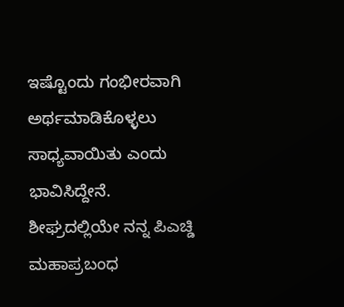ಇಷ್ಟೊಂದು ಗಂಭೀರವಾಗಿ ಅರ್ಥಮಾಡಿಕೊಳ್ಳಲು ಸಾಧ್ಯವಾಯಿತು ಎಂದು ಭಾವಿಸಿದ್ದೇನೆ.
ಶೀಘ್ರದಲ್ಲಿಯೇ ನನ್ನ ಪಿಎಚ್ಡಿ ಮಹಾಪ್ರಬಂಧ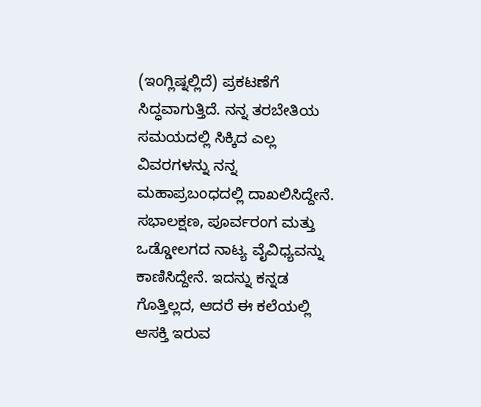(ಇಂಗ್ಲಿಷ್ನಲ್ಲಿದೆ) ಪ್ರಕಟಣೆಗೆ ಸಿದ್ಧವಾಗುತ್ತಿದೆ. ನನ್ನ ತರಬೇತಿಯ ಸಮಯದಲ್ಲಿ ಸಿಕ್ಕಿದ ಎಲ್ಲ ವಿವರಗಳನ್ನು ನನ್ನ ಮಹಾಪ್ರಬಂಧದಲ್ಲಿ ದಾಖಲಿಸಿದ್ದೇನೆ. ಸಭಾಲಕ್ಷಣ, ಪೂರ್ವರಂಗ ಮತ್ತು ಒಡ್ಡೋಲಗದ ನಾಟ್ಯ ವೈವಿಧ್ಯವನ್ನು ಕಾಣಿಸಿದ್ದೇನೆ. ಇದನ್ನು ಕನ್ನಡ ಗೊತ್ತಿಲ್ಲದ, ಆದರೆ ಈ ಕಲೆಯಲ್ಲಿ ಆಸಕ್ತಿ ಇರುವ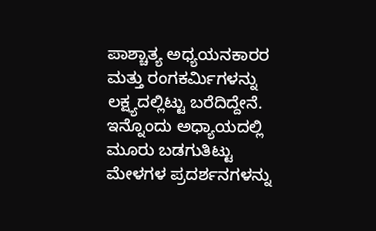ಪಾಶ್ಚಾತ್ಯ ಅಧ್ಯಯನಕಾರರ ಮತ್ತು ರಂಗಕರ್ಮಿಗಳನ್ನು ಲಕ್ಷ್ಯದಲ್ಲಿಟ್ಟು ಬರೆದಿದ್ದೇನೆ.
ಇನ್ನೊಂದು ಅಧ್ಯಾಯದಲ್ಲಿ ಮೂರು ಬಡಗುತಿಟ್ಟು ಮೇಳಗಳ ಪ್ರದರ್ಶನಗಳನ್ನು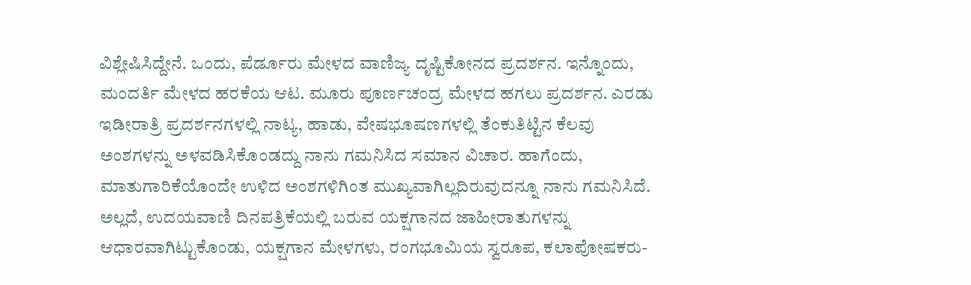ವಿಶ್ಲೇಷಿಸಿದ್ದೇನೆ. ಒಂದು, ಪೆರ್ಡೂರು ಮೇಳದ ವಾಣಿಜ್ಯ ದೃಷ್ಟಿಕೋನದ ಪ್ರದರ್ಶನ. ಇನ್ನೊಂದು, ಮಂದರ್ತಿ ಮೇಳದ ಹರಕೆಯ ಆಟ. ಮೂರು ಪೂರ್ಣಚಂದ್ರ ಮೇಳದ ಹಗಲು ಪ್ರದರ್ಶನ. ಎರಡು ಇಡೀರಾತ್ರಿ ಪ್ರದರ್ಶನಗಳಲ್ಲಿ ನಾಟ್ಯ, ಹಾಡು, ವೇಷಭೂಷಣಗಳಲ್ಲಿ ತೆಂಕುತಿಟ್ಟಿನ ಕೆಲವು ಅಂಶಗಳನ್ನು ಅಳವಡಿಸಿಕೊಂಡದ್ದು ನಾನು ಗಮನಿಸಿದ ಸಮಾನ ವಿಚಾರ. ಹಾಗೆಂದು, ಮಾತುಗಾರಿಕೆಯೊಂದೇ ಉಳಿದ ಅಂಶಗಳಿಗಿಂತ ಮುಖ್ಯವಾಗಿಲ್ಲದಿರುವುದನ್ನೂ ನಾನು ಗಮನಿಸಿದೆ. ಅಲ್ಲದೆ, ಉದಯವಾಣಿ ದಿನಪತ್ರಿಕೆಯಲ್ಲಿ ಬರುವ ಯಕ್ಷಗಾನದ ಜಾಹೀರಾತುಗಳನ್ನು ಆಧಾರವಾಗಿಟ್ಟುಕೊಂಡು, ಯಕ್ಷಗಾನ ಮೇಳಗಳು, ರಂಗಭೂಮಿಯ ಸ್ವರೂಪ, ಕಲಾಪೋಷಕರು-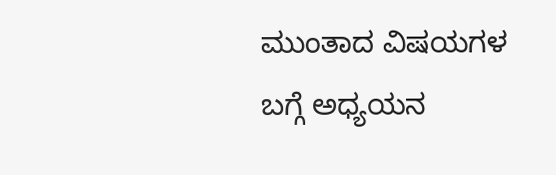ಮುಂತಾದ ವಿಷಯಗಳ ಬಗ್ಗೆ ಅಧ್ಯಯನ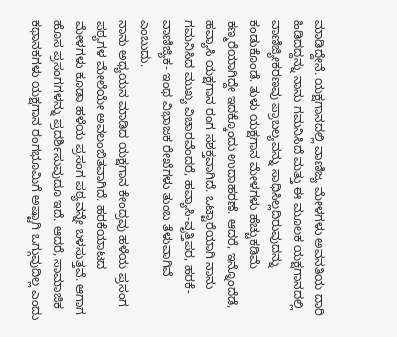ಮಾಡಿದ್ದೇನೆ. ಯಕ್ಷಗಾನದಲ್ಲಿ ವಾಣಿಜ್ಯ ಮೇಳಗಳು ಅವನತಿಯ ದಾರಿ ಹಿಡಿದದ್ದನ್ನು ನಾನು ಗಮನಿಸಿದೆ ಮತ್ತು ಈ ಮೂಲಕ ಯಕ್ಷಗಾನದಲ್ಲಿ ವಾಣಿಜ್ಯೀಕರಣವು ಪ್ರಾಬಲ್ಯವನ್ನು ಸಾಧಿಸಿಲ್ಲದಿರುವುದನ್ನು ಕಂಡುಕೊಂಡೆ. ತುಳು ಯಕ್ಷಗಾನ ಮೇಳಗಳು ಹೆಚ್ಚುಕಡಿಮೆ ಕಣ್ಮರೆಯಾಗಿದ್ದೇ ಇದಕ್ಕೊಂದು ಉದಾಹರಣೆ. ಆದರೆ, ಇನ್ನೊಂದೆಡೆ, ಹವ್ಯಾಸಿ ಯಕ್ಷಗಾನ ರಂಗ ಸಶಕ್ತವಾಗಿದೆ. ಒಟ್ಟಾರೆಯಾಗಿ ನಾನು ಗಮನಿಸಿದ ಮುಖ್ಯ ವಿಚಾರವೆಂದರೆ, ಹವ್ಯಾಸಿ-ವೃತ್ತಿಪರ, ಹರಕೆ- ವಾಣಿಜ್ಯಿಕ- ಇಂಥ ವಿಭಾಜಕ ರೇಖೆಗಳು ತುಂಬ ತೆಳುವಾಗಿವೆ ಎಂಬುದು.
ನಾನು ಅಧ್ಯಯನ ಮಾಡಿದ ಯಕ್ಷಗಾನ ಕೇಂದ್ರವು ಹಳೆಯ ಪ್ರಸಂಗ ಪಠ್ಯಗಳ ಮೇಲೆಯೇ ಅವಲಂಬಿತವಾಗಿದೆ. ಹರಕೆಯಾಟದ ಮೇಳಗಳು ಕೂಡಾ ಹಳೆಯ ಪ್ರಸಂಗ ಪಠ್ಯವನ್ನೇ ಬಳಸುತ್ತವೆ. ಆಗಾಗ ಹೊಸ ಪ್ರಸಂಗಗಳನ್ನು ಪ್ರದರ್ಶಿಸುವುದೂ ಇದೆ. ಆದರೆ, ಸಾಮಾಜಿಕ ಕಥಾನಕಗಳು ಯಕ್ಷಗಾನ ರಂಗಭೂಮಿಗೆ ಅಷ್ಟಾಗಿ ಒಗ್ಗುವುದಿಲ್ಲ ಎಂದು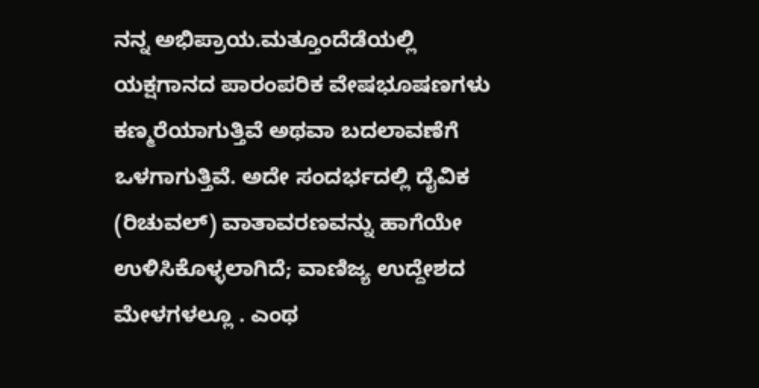ನನ್ನ ಅಭಿಪ್ರಾಯ.ಮತ್ತೂಂದೆಡೆಯಲ್ಲಿ ಯಕ್ಷಗಾನದ ಪಾರಂಪರಿಕ ವೇಷಭೂಷಣಗಳು ಕಣ್ಮರೆಯಾಗುತ್ತಿವೆ ಅಥವಾ ಬದಲಾವಣೆಗೆ ಒಳಗಾಗುತ್ತಿವೆ. ಅದೇ ಸಂದರ್ಭದಲ್ಲಿ ದೈವಿಕ (ರಿಚುವಲ್) ವಾತಾವರಣವನ್ನು ಹಾಗೆಯೇ ಉಳಿಸಿಕೊಳ್ಳಲಾಗಿದೆ; ವಾಣಿಜ್ಯ ಉದ್ದೇಶದ ಮೇಳಗಳಲ್ಲೂ . ಎಂಥ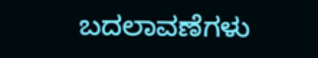ಬದಲಾವಣೆಗಳು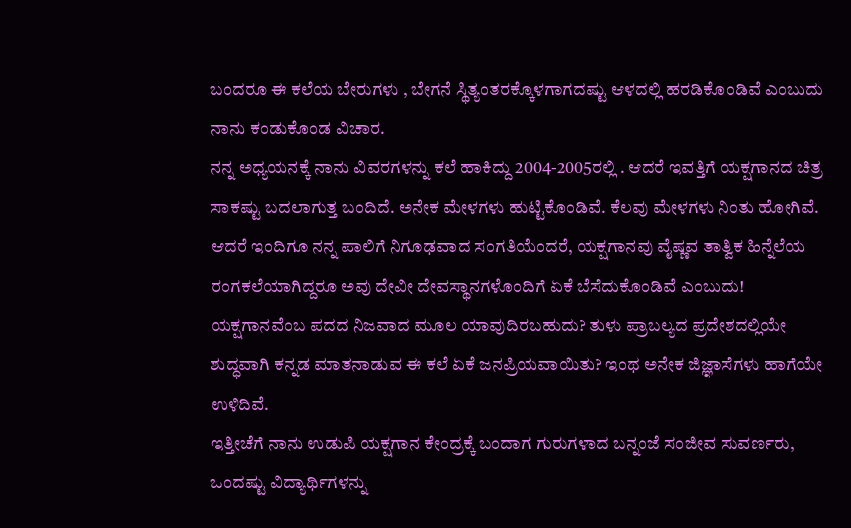ಬಂದರೂ ಈ ಕಲೆಯ ಬೇರುಗಳು , ಬೇಗನೆ ಸ್ಥಿತ್ಯಂತರಕ್ಕೊಳಗಾಗದಷ್ಟು ಆಳದಲ್ಲಿ ಹರಡಿಕೊಂಡಿವೆ ಎಂಬುದು ನಾನು ಕಂಡುಕೊಂಡ ವಿಚಾರ.
ನನ್ನ ಅಧ್ಯಯನಕ್ಕೆ ನಾನು ವಿವರಗಳನ್ನು ಕಲೆ ಹಾಕಿದ್ದು 2004-2005ರಲ್ಲಿ . ಆದರೆ ಇವತ್ತಿಗೆ ಯಕ್ಷಗಾನದ ಚಿತ್ರ ಸಾಕಷ್ಟು ಬದಲಾಗುತ್ತ ಬಂದಿದೆ. ಅನೇಕ ಮೇಳಗಳು ಹುಟ್ಟಿಕೊಂಡಿವೆ. ಕೆಲವು ಮೇಳಗಳು ನಿಂತು ಹೋಗಿವೆ. ಆದರೆ ಇಂದಿಗೂ ನನ್ನ ಪಾಲಿಗೆ ನಿಗೂಢವಾದ ಸಂಗತಿಯೆಂದರೆ, ಯಕ್ಷಗಾನವು ವೈಷ್ಣವ ತಾತ್ವಿಕ ಹಿನ್ನೆಲೆಯ ರಂಗಕಲೆಯಾಗಿದ್ದರೂ ಅವು ದೇವೀ ದೇವಸ್ಥಾನಗಳೊಂದಿಗೆ ಏಕೆ ಬೆಸೆದುಕೊಂಡಿವೆ ಎಂಬುದು! ಯಕ್ಷಗಾನವೆಂಬ ಪದದ ನಿಜವಾದ ಮೂಲ ಯಾವುದಿರಬಹುದು? ತುಳು ಪ್ರಾಬಲ್ಯದ ಪ್ರದೇಶದಲ್ಲಿಯೇ ಶುದ್ಧವಾಗಿ ಕನ್ನಡ ಮಾತನಾಡುವ ಈ ಕಲೆ ಏಕೆ ಜನಪ್ರಿಯವಾಯಿತು? ಇಂಥ ಅನೇಕ ಜಿಜ್ಞಾಸೆಗಳು ಹಾಗೆಯೇ ಉಳಿದಿವೆ.
ಇತ್ತೀಚೆಗೆ ನಾನು ಉಡುಪಿ ಯಕ್ಷಗಾನ ಕೇಂದ್ರಕ್ಕೆ ಬಂದಾಗ ಗುರುಗಳಾದ ಬನ್ನಂಜೆ ಸಂಜೀವ ಸುವರ್ಣರು, ಒಂದಷ್ಟು ವಿದ್ಯಾರ್ಥಿಗಳನ್ನು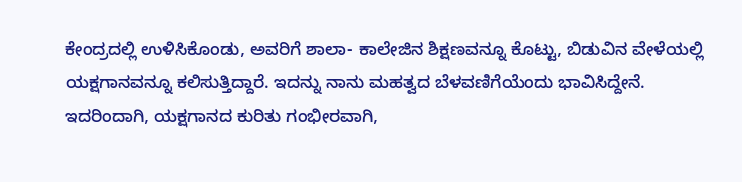ಕೇಂದ್ರದಲ್ಲಿ ಉಳಿಸಿಕೊಂಡು, ಅವರಿಗೆ ಶಾಲಾ- ಕಾಲೇಜಿನ ಶಿಕ್ಷಣವನ್ನೂ ಕೊಟ್ಟು, ಬಿಡುವಿನ ವೇಳೆಯಲ್ಲಿ ಯಕ್ಷಗಾನವನ್ನೂ ಕಲಿಸುತ್ತಿದ್ದಾರೆ. ಇದನ್ನು ನಾನು ಮಹತ್ವದ ಬೆಳವಣಿಗೆಯೆಂದು ಭಾವಿಸಿದ್ದೇನೆ. ಇದರಿಂದಾಗಿ, ಯಕ್ಷಗಾನದ ಕುರಿತು ಗಂಭೀರವಾಗಿ,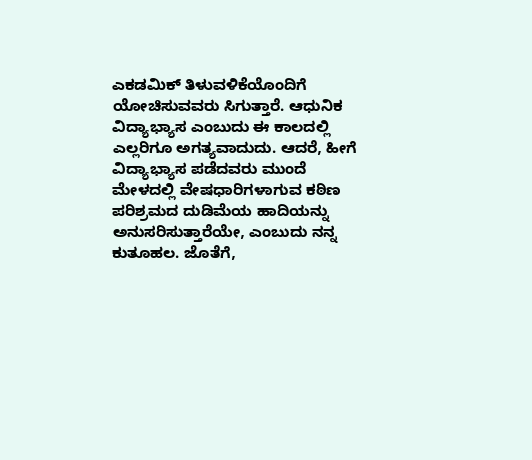ಎಕಡಮಿಕ್ ತಿಳುವಳಿಕೆಯೊಂದಿಗೆ ಯೋಚಿಸುವವರು ಸಿಗುತ್ತಾರೆ. ಆಧುನಿಕ ವಿದ್ಯಾಭ್ಯಾಸ ಎಂಬುದು ಈ ಕಾಲದಲ್ಲಿ ಎಲ್ಲರಿಗೂ ಅಗತ್ಯವಾದುದು. ಆದರೆ, ಹೀಗೆ ವಿದ್ಯಾಭ್ಯಾಸ ಪಡೆದವರು ಮುಂದೆ ಮೇಳದಲ್ಲಿ ವೇಷಧಾರಿಗಳಾಗುವ ಕಠಿಣ ಪರಿಶ್ರಮದ ದುಡಿಮೆಯ ಹಾದಿಯನ್ನು ಅನುಸರಿಸುತ್ತಾರೆಯೇ, ಎಂಬುದು ನನ್ನ ಕುತೂಹಲ. ಜೊತೆಗೆ,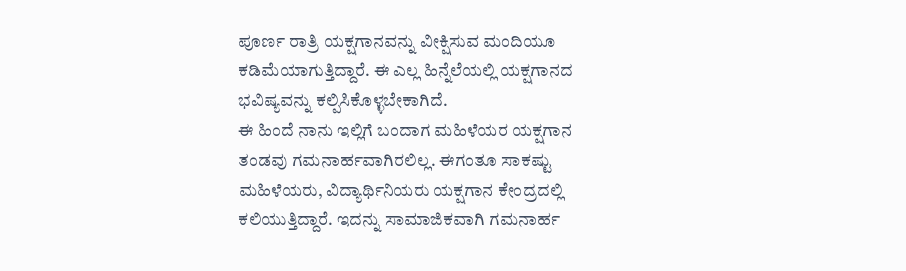ಪೂರ್ಣ ರಾತ್ರಿ ಯಕ್ಷಗಾನವನ್ನು ವೀಕ್ಷಿಸುವ ಮಂದಿಯೂ ಕಡಿಮೆಯಾಗುತ್ತಿದ್ದಾರೆ. ಈ ಎಲ್ಲ ಹಿನ್ನೆಲೆಯಲ್ಲಿ ಯಕ್ಷಗಾನದ ಭವಿಷ್ಯವನ್ನು ಕಲ್ಪಿಸಿಕೊಳ್ಳಬೇಕಾಗಿದೆ.
ಈ ಹಿಂದೆ ನಾನು ಇಲ್ಲಿಗೆ ಬಂದಾಗ ಮಹಿಳೆಯರ ಯಕ್ಷಗಾನ ತಂಡವು ಗಮನಾರ್ಹವಾಗಿರಲಿಲ್ಲ. ಈಗಂತೂ ಸಾಕಷ್ಟು ಮಹಿಳೆಯರು, ವಿದ್ಯಾರ್ಥಿನಿಯರು ಯಕ್ಷಗಾನ ಕೇಂದ್ರದಲ್ಲಿ ಕಲಿಯುತ್ತಿದ್ದಾರೆ. ಇದನ್ನು ಸಾಮಾಜಿಕವಾಗಿ ಗಮನಾರ್ಹ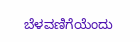ಬೆಳವಣಿಗೆಯೆಂದು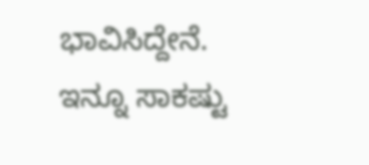ಭಾವಿಸಿದ್ದೇನೆ. ಇನ್ನೂ ಸಾಕಷ್ಟು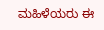ಮಹಿಳೆಯರು ಈ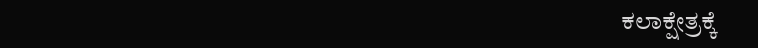ಕಲಾಕ್ಷೇತ್ರಕ್ಕೆ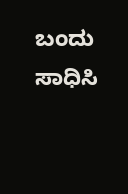ಬಂದು ಸಾಧಿಸಿ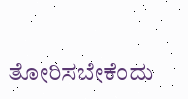ತೋರಿಸಬೇಕೆಂದು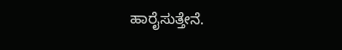ಹಾರೈಸುತ್ತೇನೆ.